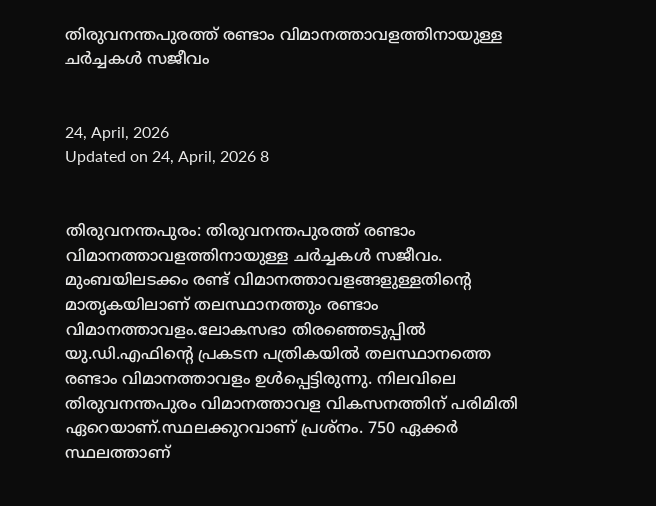തിരുവനന്തപുരത്ത് രണ്ടാം വിമാനത്താവളത്തിനായുള്ള ചർച്ചകള്‍ സജീവം


24, April, 2026
Updated on 24, April, 2026 8


തിരുവനന്തപുരം: തിരുവനന്തപുരത്ത് രണ്ടാം വിമാനത്താവളത്തിനായുള്ള ചർച്ചകള്‍ സജീവം. മുംബയിലടക്കം രണ്ട് വിമാനത്താവളങ്ങളുള്ളതിന്റെ മാതൃകയിലാണ് തലസ്ഥാനത്തും രണ്ടാം വിമാനത്താവളം.ലോകസഭാ തിരഞ്ഞെടുപ്പില്‍ യു.ഡി.എഫിന്റെ പ്രകടന പത്രികയില്‍ തലസ്ഥാനത്തെ രണ്ടാം വിമാനത്താവളം ഉള്‍പ്പെട്ടിരുന്നു. നിലവിലെ തിരുവനന്തപുരം വിമാനത്താവള വികസനത്തിന് പരിമിതി ഏറെയാണ്.സ്ഥലക്കുറവാണ് പ്രശ്നം. 750 ഏക്കർ സ്ഥലത്താണ്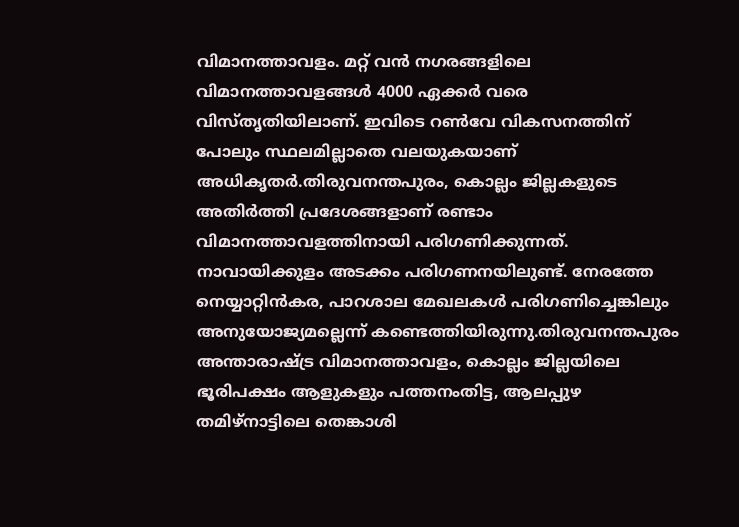വിമാനത്താവളം. മറ്റ് വൻ നഗരങ്ങളിലെ വിമാനത്താവളങ്ങള്‍ 4000 ഏക്കർ വരെ വിസ്തൃതിയിലാണ്. ഇവിടെ റണ്‍വേ വികസനത്തിന് പോലും സ്ഥലമില്ലാതെ വലയുകയാണ് അധികൃതർ.തിരുവനന്തപുരം, കൊല്ലം ജില്ലകളുടെ അതിർത്തി പ്രദേശങ്ങളാണ് രണ്ടാം വിമാനത്താവളത്തിനായി പരിഗണിക്കുന്നത്. നാവായിക്കുളം അടക്കം പരിഗണനയിലുണ്ട്. നേരത്തേ നെയ്യാറ്റിൻകര, പാറശാല മേഖലകള്‍ പരിഗണിച്ചെങ്കിലും അനുയോജ്യമല്ലെന്ന് കണ്ടെത്തിയിരുന്നു.തിരുവനന്തപുരം അന്താരാഷ്ട്ര വിമാനത്താവളം, കൊല്ലം ജില്ലയിലെ ഭൂരിപക്ഷം ആളുകളും പത്തനംതിട്ട, ആലപ്പുഴ തമിഴ്നാട്ടിലെ തെങ്കാശി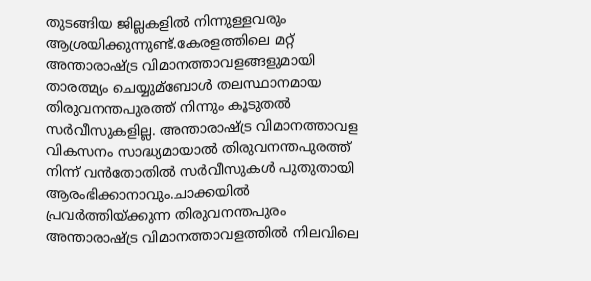തുടങ്ങിയ ജില്ലകളില്‍ നിന്നുള്ളവരും ആശ്രയിക്കുന്നുണ്ട്.കേരളത്തിലെ മറ്റ് അന്താരാഷ്ട്ര വിമാനത്താവളങ്ങളുമായി താരത്മ്യം ചെയ്യുമ്ബോള്‍ തലസ്ഥാനമായ തിരുവനന്തപുരത്ത് നിന്നും കൂടുതല്‍ സർവീസുകളില്ല. അന്താരാഷ്ട്ര വിമാനത്താവള വികസനം സാദ്ധ്യമായാല്‍ തിരുവനന്തപുരത്ത് നിന്ന് വൻതോതില്‍ സർവീസുകള്‍ പുതുതായി ആരംഭിക്കാനാവും.ചാക്കയില്‍ പ്രവർത്തിയ്ക്കുന്ന തിരുവനന്തപുരം അന്താരാഷ്ട്ര വിമാനത്താവളത്തില്‍ നിലവിലെ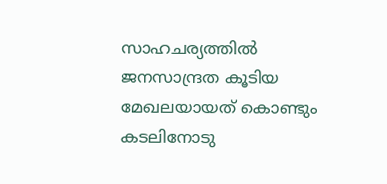സാഹചര്യത്തില്‍ ജനസാന്ദ്രത കൂടിയ മേഖലയായത് കൊണ്ടും കടലിനോടു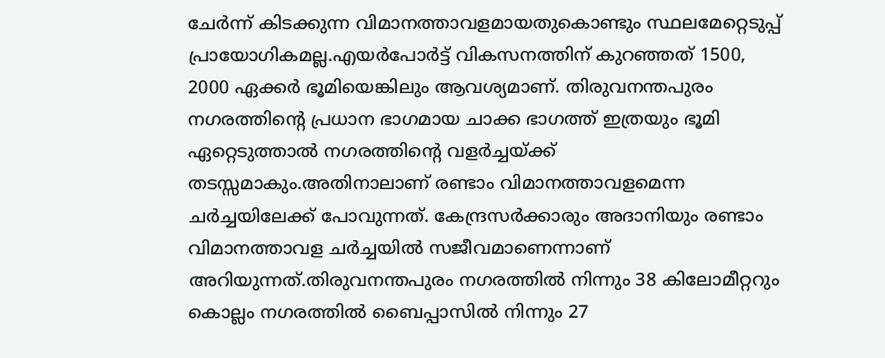ചേർന്ന് കിടക്കുന്ന വിമാനത്താവളമായതുകൊണ്ടും സ്ഥലമേറ്റെടുപ്പ് പ്രായോഗികമല്ല.എയർപോർട്ട് വികസനത്തിന്‌ കുറഞ്ഞത് 1500, 2000 ഏക്കർ ഭൂമിയെങ്കിലും ആവശ്യമാണ്. തിരുവനന്തപുരം നഗരത്തിൻ്റെ പ്രധാന ഭാഗമായ ചാക്ക ഭാഗത്ത് ഇത്രയും ഭൂമി ഏറ്റെടുത്താല്‍ നഗരത്തിൻ്റെ വളർച്ചയ്ക്ക് തടസ്സമാകും.അതിനാലാണ് രണ്ടാം വിമാനത്താവളമെന്ന ചർച്ചയിലേക്ക് പോവുന്നത്. കേന്ദ്രസർക്കാരും അദാനിയും രണ്ടാം വിമാനത്താവള ചർച്ചയില്‍ സജീവമാണെന്നാണ് അറിയുന്നത്.തിരുവനന്തപുരം നഗരത്തില്‍ നിന്നും 38 കിലോമീറ്ററും കൊല്ലം നഗരത്തില്‍ ബൈപ്പാസില്‍ നിന്നും 27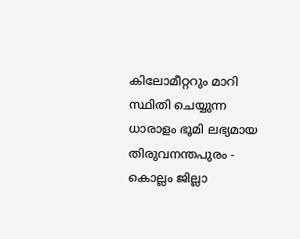കിലോമീറ്ററും മാറി സ്ഥിതി ചെയ്യുന്ന ധാരാളം ഭൂമി ലഭ്യമായ തിരുവനന്തപുരം - കൊല്ലം ജില്ലാ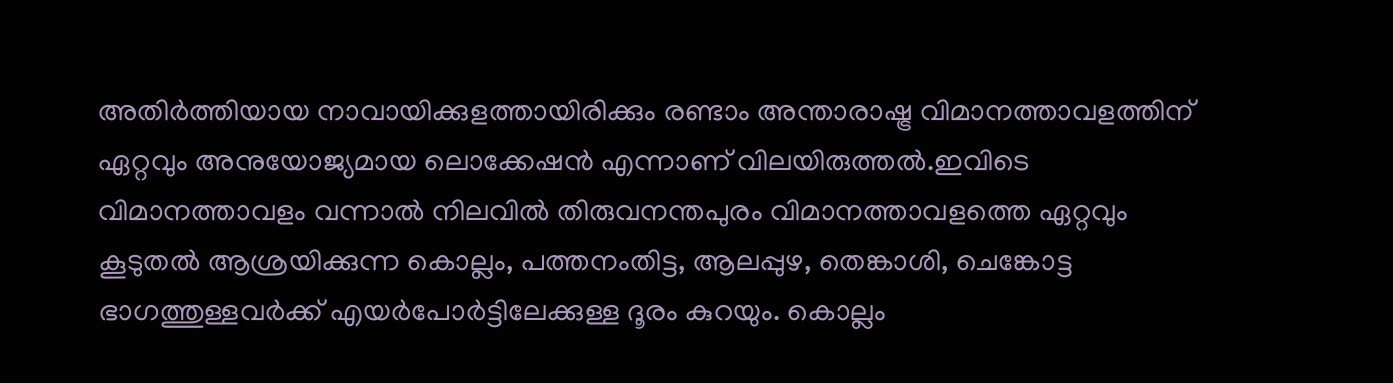അതിർത്തിയായ നാവായിക്കുളത്തായിരിക്കും രണ്ടാം അന്താരാഷ്ട്ര വിമാനത്താവളത്തിന് ഏറ്റവും അനുയോജ്യമായ ലൊക്കേഷൻ എന്നാണ് വിലയിരുത്തല്‍.ഇവിടെ വിമാനത്താവളം വന്നാല്‍ നിലവില്‍ തിരുവനന്തപുരം വിമാനത്താവളത്തെ ഏറ്റവും കൂടുതല്‍ ആശ്രയിക്കുന്ന കൊല്ലം, പത്തനംതിട്ട, ആലപ്പുഴ, തെങ്കാശി, ചെങ്കോട്ട ഭാഗത്തുള്ളവർക്ക് എയർപോർട്ടിലേക്കുള്ള ദൂരം കുറയും. കൊല്ലം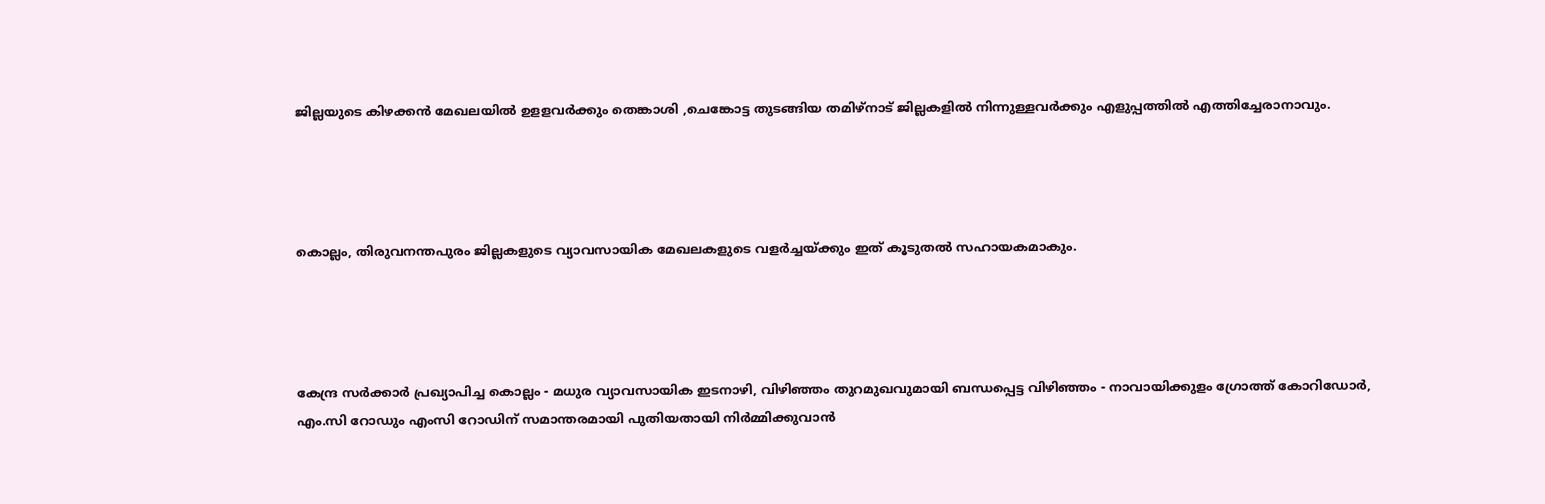ജില്ലയുടെ കിഴക്കൻ മേഖലയില്‍ ഉളളവർക്കും തെങ്കാശി ,ചെങ്കോട്ട തുടങ്ങിയ തമിഴ്നാട് ജില്ലകളില്‍ നിന്നുള്ളവർക്കും എളുപ്പത്തില്‍ എത്തിച്ചേരാനാവും.




കൊല്ലം, തിരുവനന്തപുരം ജില്ലകളുടെ വ്യാവസായിക മേഖലകളുടെ വളർച്ചയ്ക്കും ഇത് കൂടുതല്‍ സഹായകമാകും.




കേന്ദ്ര സർക്കാർ പ്രഖ്യാപിച്ച കൊല്ലം - മധുര വ്യാവസായിക ഇടനാഴി, വിഴിഞ്ഞം തുറമുഖവുമായി ബന്ധപ്പെട്ട വിഴിഞ്ഞം - നാവായിക്കുളം ഗ്രോത്ത് കോറിഡോർ, എം.സി റോഡും എംസി റോഡിന് സമാന്തരമായി പുതിയതായി നിർമ്മിക്കുവാൻ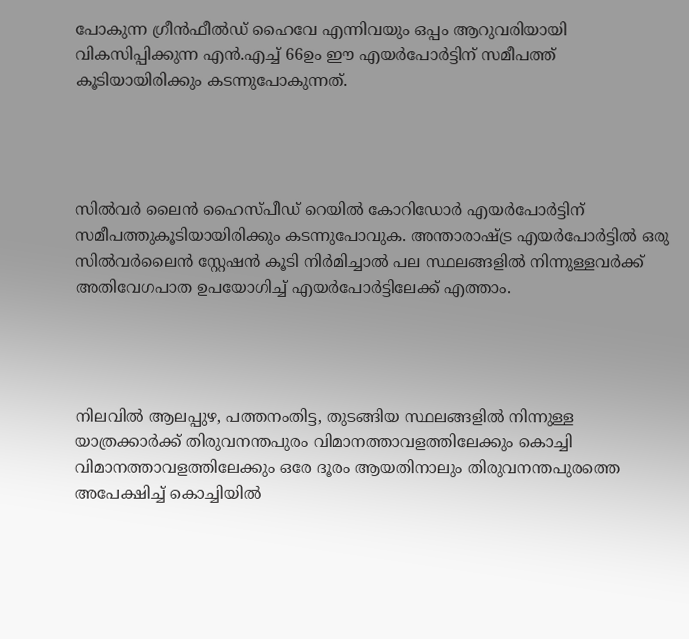പോകുന്ന ഗ്രീൻഫീല്‍ഡ് ഹൈവേ എന്നിവയും ഒപ്പം ആറുവരിയായി വികസിപ്പിക്കുന്ന എൻ.എച്ച്‌ 66ഉം ഈ എയർപോർട്ടിന് സമീപത്ത് കൂടിയായിരിക്കും കടന്നുപോകുന്നത്.




സില്‍വർ ലൈൻ ഹൈസ്പീഡ് റെയില്‍ കോറിഡോർ എയർപോർട്ടിന് സമീപത്തുകൂടിയായിരിക്കും കടന്നുപോവുക. അന്താരാഷ്ട്ര എയർപോർട്ടില്‍ ഒരു സില്‍വർലൈൻ സ്റ്റേഷൻ കൂടി നിർമിച്ചാല്‍ പല സ്ഥലങ്ങളില്‍ നിന്നുള്ളവർക്ക് അതിവേഗപാത ഉപയോഗിച്ച്‌ എയർപോർട്ടിലേക്ക് എത്താം.




നിലവില്‍ ആലപ്പുഴ, പത്തനംതിട്ട, തുടങ്ങിയ സ്ഥലങ്ങളില്‍ നിന്നുള്ള യാത്രക്കാർക്ക് തിരുവനന്തപുരം വിമാനത്താവളത്തിലേക്കും കൊച്ചി വിമാനത്താവളത്തിലേക്കും ഒരേ ദൂരം ആയതിനാലും തിരുവനന്തപുരത്തെ അപേക്ഷിച്ച്‌ കൊച്ചിയില്‍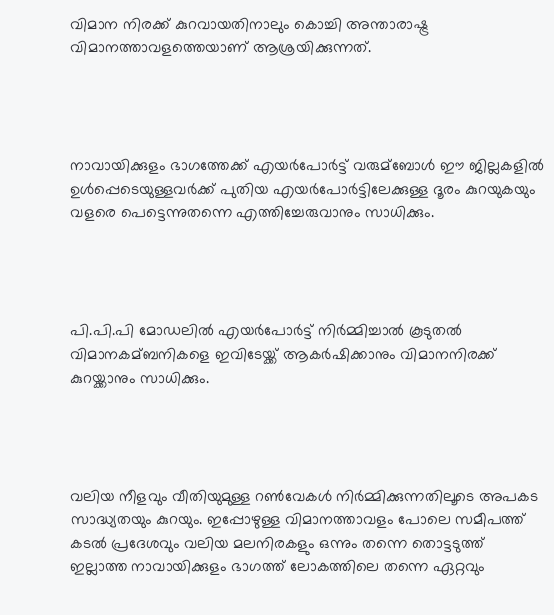വിമാന നിരക്ക് കുറവായതിനാലും കൊച്ചി അന്താരാഷ്ട്ര വിമാനത്താവളത്തെയാണ് ആശ്രയിക്കുന്നത്.




നാവായിക്കുളം ഭാഗത്തേക്ക് എയർപോർട്ട് വരുമ്ബോള്‍ ഈ ജില്ലകളില്‍ ഉള്‍പ്പെടെയുള്ളവർക്ക് പുതിയ എയർപോർട്ടിലേക്കുള്ള ദൂരം കുറയുകയും വളരെ പെട്ടെന്നുതന്നെ എത്തിച്ചേരുവാനും സാധിക്കും.




പി.പി.പി മോഡലില്‍ എയർപോർട്ട് നിർമ്മിച്ചാല്‍ കൂടുതല്‍ വിമാനകമ്ബനികളെ ഇവിടേയ്ക്ക് ആകർഷിക്കാനും വിമാനനിരക്ക് കുറയ്ക്കാനും സാധിക്കും.




വലിയ നീളവും വീതിയുമുള്ള റണ്‍വേകള്‍ നിർമ്മിക്കുന്നതിലൂടെ അപകട സാദ്ധ്യതയും കുറയും. ഇപ്പോഴുള്ള വിമാനത്താവളം പോലെ സമീപത്ത് കടല്‍ പ്രദേശവും വലിയ മലനിരകളും ഒന്നും തന്നെ തൊട്ടടുത്ത് ഇല്ലാത്ത നാവായിക്കുളം ഭാഗത്ത്‌ ലോകത്തിലെ തന്നെ ഏറ്റവും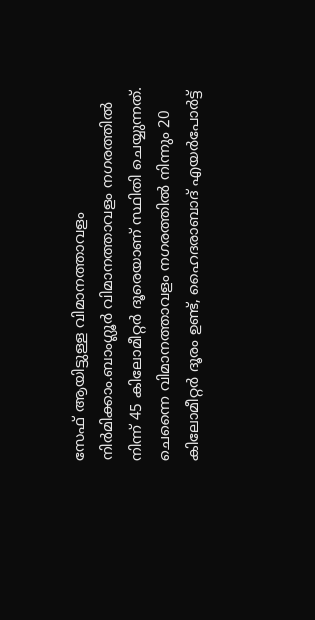സേഫ് ആയിട്ടുള്ള വിമാനത്താവളം നിർമിക്കാം.ബാംഗ്ലൂർ വിമാനത്താവളം നഗരത്തില്‍ നിന്ന് 45 കിലോമീറ്റർ ദൂരെയാണ് സ്ഥിതി ചെയ്യുന്നത്. ചെന്നൈ വിമാനത്താവളം നഗരത്തില്‍ നിന്നും 20 കിലോമീറ്റർ ദൂരം ഉണ്ട്, ഹൈദരാബാദ് എയർപോർട്ട്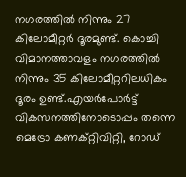നഗരത്തില്‍ നിന്നും 27 കിലോമീറ്റർ ദൂരമുണ്ട്. കൊച്ചി വിമാനത്താവളം നഗരത്തില്‍ നിന്നും 35 കിലോമീറ്ററിലധികം ദൂരം ഉണ്ട്.എയർപോർട്ട് വികസനത്തിനോടൊപ്പം തന്നെ മെട്രോ കണക്റ്റിവിറ്റി, റോഡ്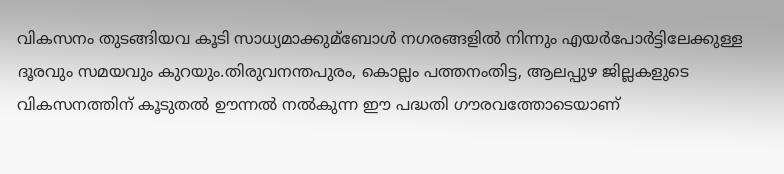വികസനം തുടങ്ങിയവ കൂടി സാധ്യമാക്കുമ്ബോള്‍ നഗരങ്ങളില്‍ നിന്നും എയർപോർട്ടിലേക്കുള്ള ദൂരവും സമയവും കുറയും.തിരുവനന്തപുരം, കൊല്ലം പത്തനംതിട്ട, ആലപ്പുഴ ജില്ലകളുടെ വികസനത്തിന് കൂടുതല്‍ ഊന്നല്‍ നല്‍കുന്ന ഈ പദ്ധതി ഗൗരവത്തോടെയാണ്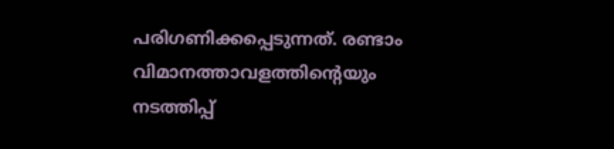പരിഗണിക്കപ്പെടുന്നത്. രണ്ടാം വിമാനത്താവളത്തിന്റെയും നടത്തിപ്പ്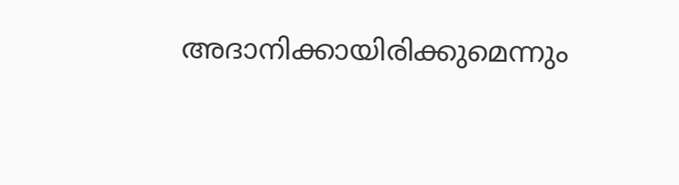അദാനിക്കായിരിക്കുമെന്നും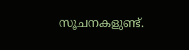സൂചനകളുണ്ട്.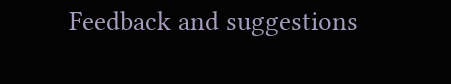Feedback and suggestions